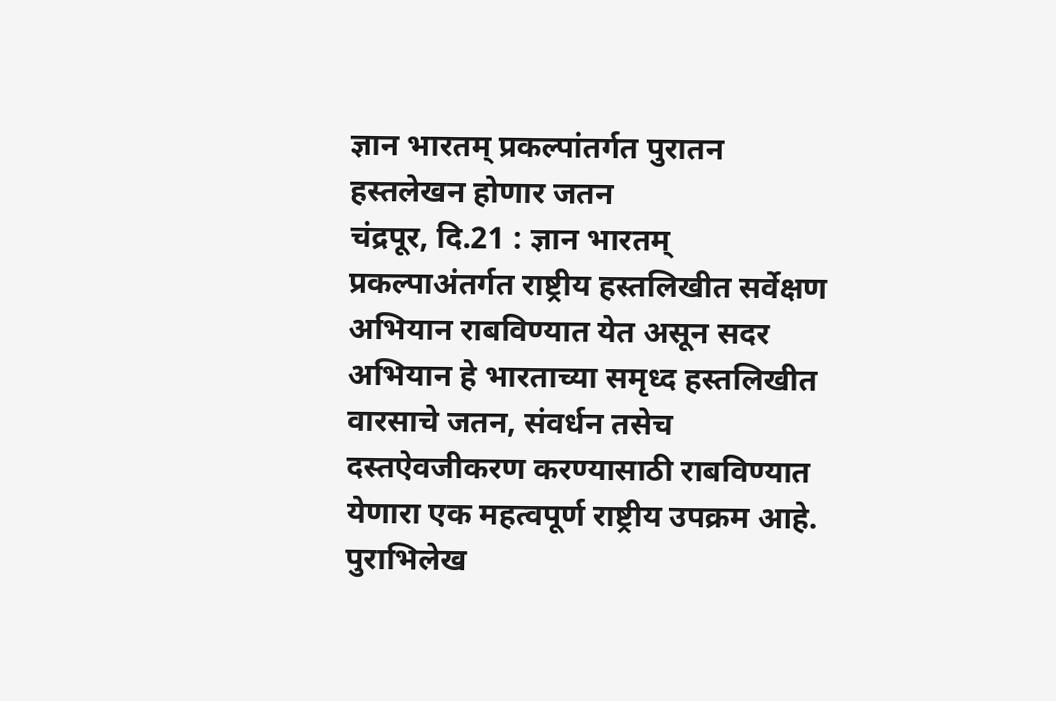ज्ञान भारतम् प्रकल्पांतर्गत पुरातन हस्तलेखन होणार जतन
चंद्रपूर, दि.21 : ज्ञान भारतम् प्रकल्पाअंतर्गत राष्ट्रीय हस्तलिखीत सर्वेक्षण अभियान राबविण्यात येत असून सदर अभियान हे भारताच्या समृध्द हस्तलिखीत वारसाचे जतन, संवर्धन तसेच दस्तऐवजीकरण करण्यासाठी राबविण्यात येणारा एक महत्वपूर्ण राष्ट्रीय उपक्रम आहे.
पुराभिलेख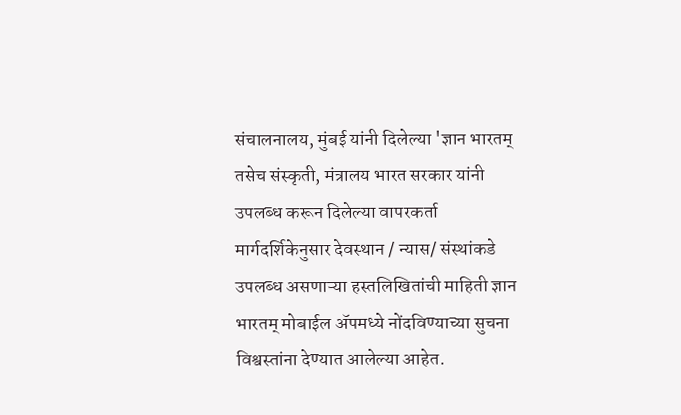संचालनालय, मुंबई यांनी दिलेल्या 'ज्ञान भारतम् तसेच संस्कृती, मंत्रालय भारत सरकार यांनी उपलब्ध करून दिलेल्या वापरकर्ता मार्गदर्शिकेनुसार देवस्थान / न्यास/ संस्थांकडे उपलब्ध असणाऱ्या हस्तलिखितांची माहिती ज्ञान भारतम् मोबाईल ॲपमध्ये नोंदविण्याच्या सुचना विश्वस्तांना देण्यात आलेल्या आहेत.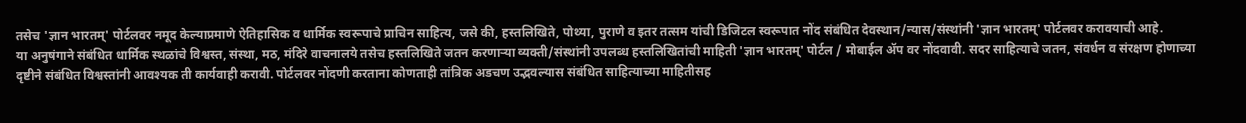तसेच 'ज्ञान भारतम्' पोर्टलवर नमूद केल्याप्रमाणे ऐतिहासिक व धार्मिक स्वरूपाचे प्राचिन साहित्य, जसे की, हस्तलिखिते, पोथ्या, पुराणे व इतर तत्सम यांची डिजिटल स्वरूपात नोंद संबंधित देवस्थान/न्यास/संस्थांनी 'ज्ञान भारतम्' पोर्टलवर करावयाची आहे.
या अनुषंगाने संबंधित धार्मिक स्थळांचे विश्वस्त, संस्था, मठ, मंदिरे वाचनालये तसेच हस्तलिखिते जतन करणाऱ्या व्यक्ती/संस्थांनी उपलब्ध हस्तलिखितांची माहिती 'ज्ञान भारतम्' पोर्टल / मोबाईल ॲप वर नोंदवावी. सदर साहित्याचे जतन, संवर्धन व संरक्षण होणाच्या दृष्टीने संबंधित विश्वस्तांनी आवश्यक ती कार्यवाही करावी. पोर्टलवर नोंदणी करताना कोणताही तांत्रिक अडचण उद्भवल्यास संबंधित साहित्याच्या माहितीसह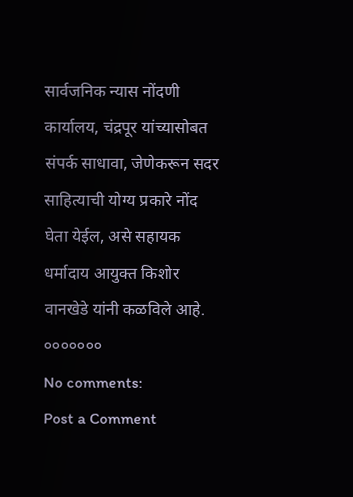सार्वजनिक न्यास नोंदणी कार्यालय, चंद्रपूर यांच्यासोबत संपर्क साधावा, जेणेकरून सदर साहित्याची योग्य प्रकारे नोंद घेता येईल, असे सहायक धर्मादाय आयुक्त किशोर वानखेडे यांनी कळविले आहे.
०००००००
No comments:
Post a Comment